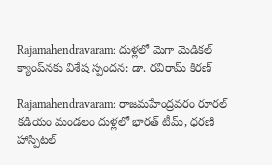Rajamahendravaram: దుళ్లలో మెగా మెడికల్ క్యాంప్‌నకు విశేష స్పందన: డా. రవిరామ్ కిరణ్

Rajamahendravaram: రాజమహేంద్రవరం రూరల్ కడియం మండలం దుళ్లలో భారత్ టీమ్, ధరణి హాస్పిటల్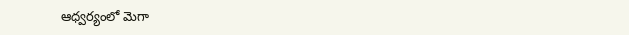ఆధ్వర్యంలో మెగా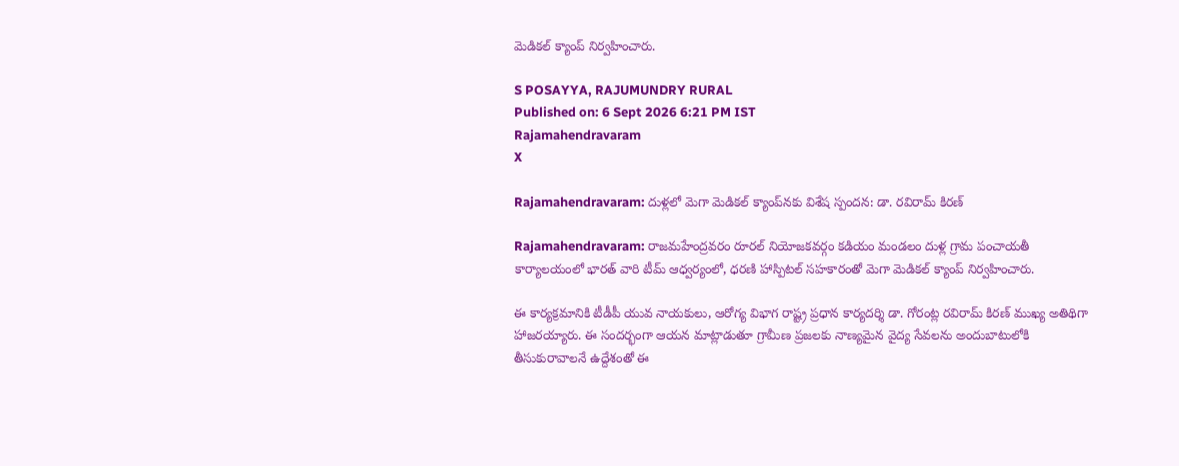మెడికల్ క్యాంప్ నిర్వహించారు.

S POSAYYA, RAJUMUNDRY RURAL
Published on: 6 Sept 2026 6:21 PM IST
Rajamahendravaram
X

Rajamahendravaram: దుళ్లలో మెగా మెడికల్ క్యాంప్‌నకు విశేష స్పందన: డా. రవిరామ్ కిరణ్

Rajamahendravaram: రాజమహేంద్రవరం రూరల్ నియోజకవర్గం కడియం మండలం దుళ్ల గ్రామ పంచాయతీ కార్యాలయంలో భారత్ వారి టీమ్ ఆధ్వర్యంలో, ధరణి హాస్పిటల్ సహకారంతో మెగా మెడికల్ క్యాంప్ నిర్వహించారు.

ఈ కార్యక్రమానికి టీడీపీ యువ నాయకులు, ఆరోగ్య విభాగ రాష్ట్ర ప్రధాన కార్యదర్శి డా. గోరంట్ల రవిరామ్ కిరణ్ ముఖ్య అతిథిగా హాజరయ్యారు. ఈ సందర్భంగా ఆయన మాట్లాడుతూ గ్రామీణ ప్రజలకు నాణ్యమైన వైద్య సేవలను అందుబాటులోకి తీసుకురావాలనే ఉద్దేశంతో ఈ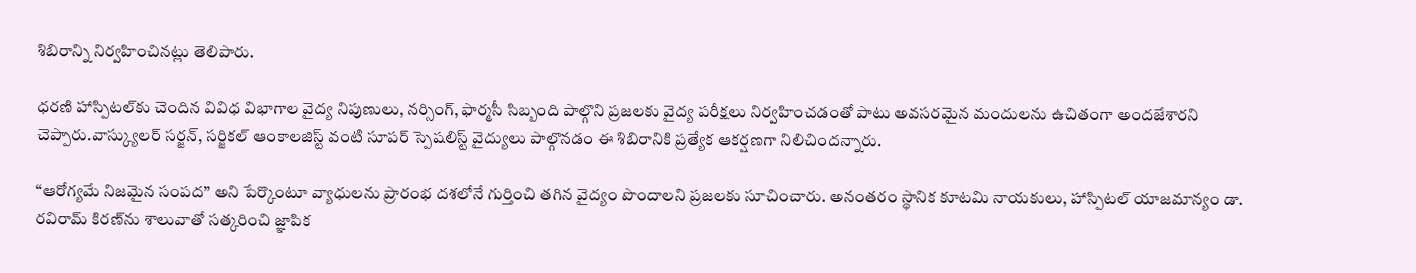శిబిరాన్ని నిర్వహించినట్లు తెలిపారు.

ధరణి హాస్పిటల్‌కు చెందిన వివిధ విభాగాల వైద్య నిపుణులు, నర్సింగ్, ఫార్మసీ సిబ్బంది పాల్గొని ప్రజలకు వైద్య పరీక్షలు నిర్వహించడంతో పాటు అవసరమైన మందులను ఉచితంగా అందజేశారని చెప్పారు.వాస్క్యులర్ సర్జన్, సర్జికల్ ఆంకాలజిస్ట్ వంటి సూపర్ స్పెషలిస్ట్ వైద్యులు పాల్గొనడం ఈ శిబిరానికి ప్రత్యేక ఆకర్షణగా నిలిచిందన్నారు.

“ఆరోగ్యమే నిజమైన సంపద” అని పేర్కొంటూ వ్యాధులను ప్రారంభ దశలోనే గుర్తించి తగిన వైద్యం పొందాలని ప్రజలకు సూచించారు. అనంతరం స్థానిక కూటమి నాయకులు, హాస్పిటల్ యాజమాన్యం డా. రవిరామ్ కిరణ్‌ను శాలువాతో సత్కరించి జ్ఞాపిక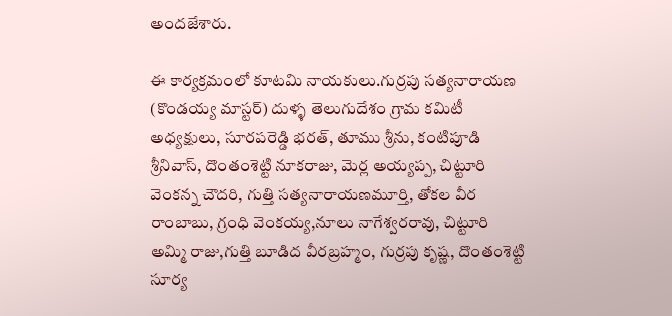అందజేశారు.

ఈ కార్యక్రమంలో కూటమి నాయకులు.గుర్రపు సత్యనారాయణ (కొండయ్య మాస్టర్) దుళ్ళ తెలుగుదేశం గ్రామ కమిటీ అధ్యక్షులు, సూరపరెడ్డి భరత్, తూము శ్రీను, కంటిపూడి శ్రీనివాస్, దొంతంశెట్టి నూకరాజు, మెర్ల అయ్యప్ప, చిట్టూరి వెంకన్న చౌదరి, గుత్తి సత్యనారాయణమూర్తి, తోకల వీర రాంబాబు, గ్రంధి వెంకయ్య,నూలు నాగేశ్వరరావు, చిట్టూరి అమ్మి రాజు,గుత్తి బూడిద వీరబ్రహ్మం, గుర్రపు కృష్ణ, దొంతంశెట్టి సూర్య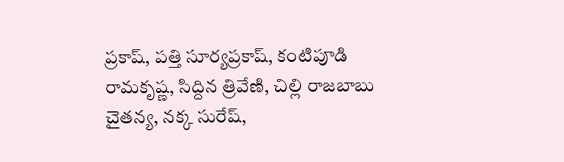ప్రకాష్, పత్తి సూర్యప్రకాష్, కంటిపూడి రామకృష్ణ, సిద్దిన త్రివేణి, చిల్లి రాజబాబు చైతన్య, నక్క సురేష్,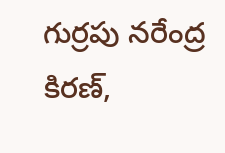గుర్రపు నరేంద్ర కిరణ్,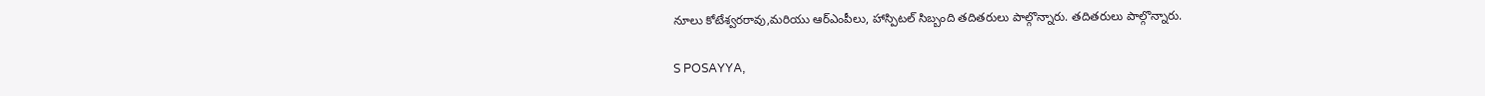నూలు కోటేశ్వరరావు,మరియు ఆర్ఎంపీలు, హాస్పిటల్ సిబ్బంది తదితరులు పాల్గొన్నారు. తదితరులు పాల్గొన్నారు.

S POSAYYA,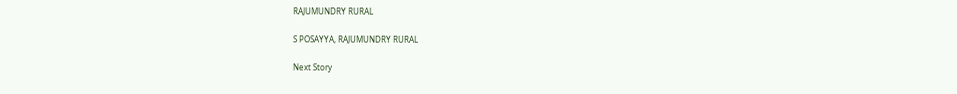RAJUMUNDRY RURAL

S POSAYYA, RAJUMUNDRY RURAL

Next Story